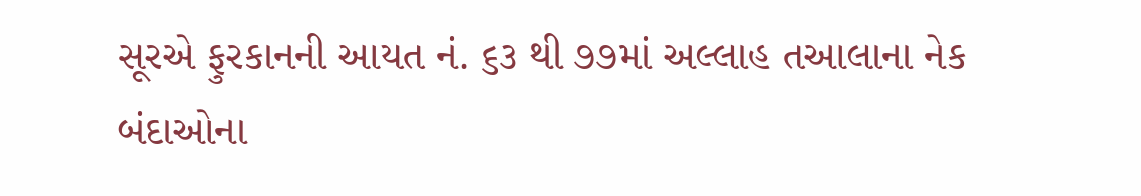સૂરએ ફુરકાનની આયત નં. ૬૩ થી ૭૭માં અલ્લાહ તઆલાના નેક બંદાઓના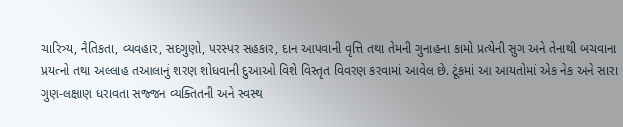ચારિત્ર્ય, નૈતિકતા, વ્યવહાર, સદગુણો, પરસ્પર સહકાર, દાન આપવાની વૃત્તિ તથા તેમની ગુનાહના કામો પ્રત્યેની સુગ અને તેનાથી બચવાના પ્રયત્નો તથા અલ્લાહ તઆલાનું શરણ શોધવાની દુઆઓ વિશે વિસ્તૃત વિવરણ કરવામાં આવેલ છે. ટૂંકમાં આ આયતોમાં એક નેક અને સારા ગુણ-લક્ષાણ ધરાવતા સજ્જન વ્યક્તિતની અને સ્વસ્થ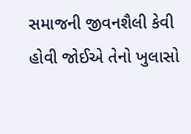સમાજની જીવનશૈલી કેવી હોવી જોઈએ તેનો ખુલાસો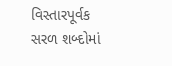વિસ્તારપૂર્વક સરળ શબ્દોમાં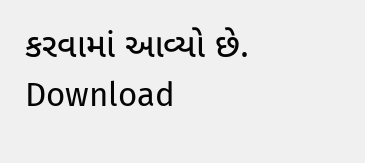કરવામાં આવ્યો છે.
Download